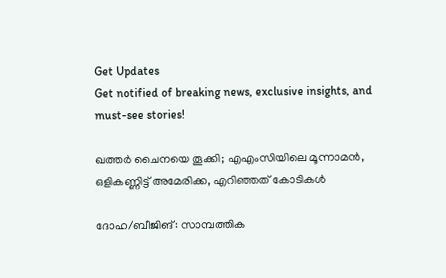Get Updates
Get notified of breaking news, exclusive insights, and must-see stories!

ഖത്തര്‍ ചൈനയെ തൂക്കി; എഎംസിയിലെ മൂന്നാമന്‍, ഒളികണ്ണിട്ട് അമേരിക്ക, എറിഞ്ഞത് കോടികള്‍

ദോഹ/ബീജിങ്: സാമ്പത്തിക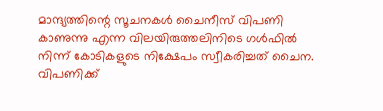മാന്ദ്യത്തിന്റെ സൂചനകള്‍ ചൈനീസ് വിപണി കാണുന്നു എന്ന വിലയിരുത്തലിനിടെ ഗള്‍ഫില്‍ നിന്ന് കോടികളുടെ നിക്ഷേപം സ്വീകരിച്ചത് ചൈന. വിപണിക്ക്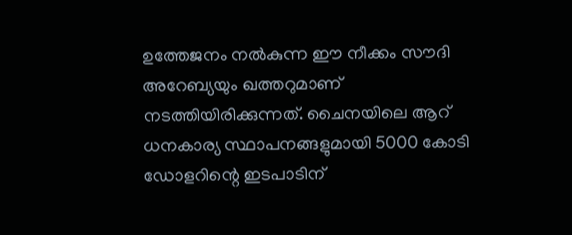ഉത്തേജനം നല്‍കുന്ന ഈ നീക്കം സൗദി അറേബ്യയും ഖത്തറുമാണ് നടത്തിയിരിക്കുന്നത്. ചൈനയിലെ ആറ് ധനകാര്യ സ്ഥാപനങ്ങളുമായി 5000 കോടി ഡോളറിന്റെ ഇടപാടിന്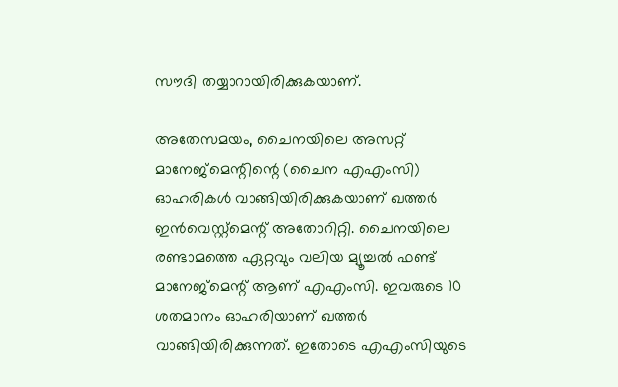സൗദി തയ്യാറായിരിക്കുകയാണ്.

അതേസമയം, ചൈനയിലെ അസറ്റ് മാനേജ്‌മെന്റിന്റെ (ചൈന എഎംസി) ഓഹരികള്‍ വാങ്ങിയിരിക്കുകയാണ് ഖത്തര്‍ ഇന്‍വെസ്റ്റ്‌മെന്റ് അതോറിറ്റി. ചൈനയിലെ രണ്ടാമത്തെ ഏറ്റവും വലിയ മ്യൂച്ചല്‍ ഫണ്ട് മാനേജ്‌മെന്റ് ആണ് എഎംസി. ഇവരുടെ 10 ശതമാനം ഓഹരിയാണ് ഖത്തര്‍ വാങ്ങിയിരിക്കുന്നത്. ഇതോടെ എഎംസിയുടെ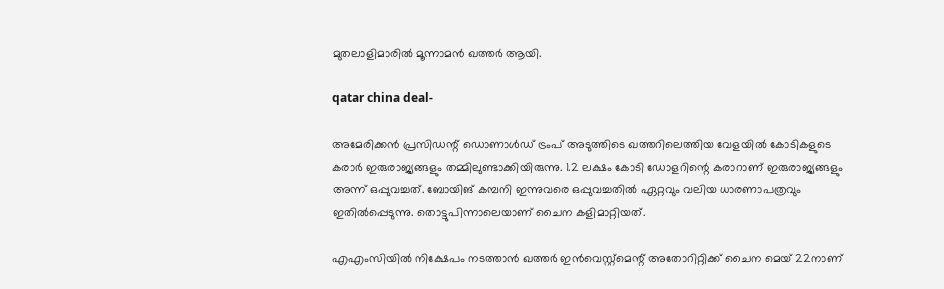മുതലാളിമാരില്‍ മൂന്നാമന്‍ ഖത്തര്‍ ആയി.

qatar china deal-

അമേരിക്കന്‍ പ്രസിഡന്റ് ഡൊണാള്‍ഡ് ട്രംപ് അടുത്തിടെ ഖത്തറിലെത്തിയ വേളയില്‍ കോടികളുടെ കരാര്‍ ഇരുരാജ്യങ്ങളും തമ്മിലുണ്ടാക്കിയിരുന്നു. 1.2 ലക്ഷം കോടി ഡോളറിന്റെ കരാറാണ് ഇരുരാജ്യങ്ങളും അന്ന് ഒപ്പുവച്ചത്. ബോയിങ് കമ്പനി ഇന്നുവരെ ഒപ്പുവച്ചതില്‍ ഏറ്റവും വലിയ ധാരണാപത്രവും ഇതില്‍പ്പെടുന്നു. തൊട്ടുപിന്നാലെയാണ് ചൈന കളിമാറ്റിയത്.

എഎംസിയില്‍ നിക്ഷേപം നടത്താന്‍ ഖത്തര്‍ ഇന്‍വെസ്റ്റ്‌മെന്റ് അതോറിറ്റിക്ക് ചൈന മെയ് 22നാണ്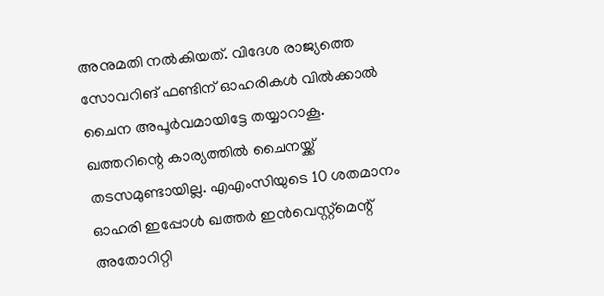അനുമതി നല്‍കിയത്. വിദേശ രാജ്യത്തെ സോവറിങ് ഫണ്ടിന് ഓഹരികള്‍ വില്‍ക്കാല്‍ ചൈന അപൂര്‍വമായിട്ടേ തയ്യാറാകൂ. ഖത്തറിന്റെ കാര്യത്തില്‍ ചൈനയ്ക്ക് തടസമുണ്ടായില്ല. എഎംസിയുടെ 10 ശതമാനം ഓഹരി ഇപ്പോള്‍ ഖത്തര്‍ ഇന്‍വെസ്റ്റ്‌മെന്റ് അതോറിറ്റി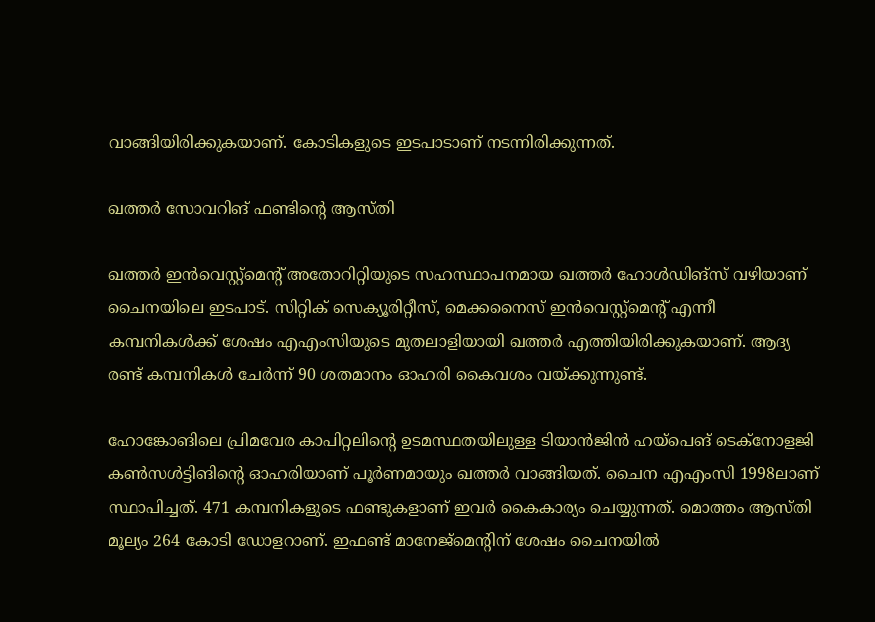വാങ്ങിയിരിക്കുകയാണ്. കോടികളുടെ ഇടപാടാണ് നടന്നിരിക്കുന്നത്.

ഖത്തര്‍ സോവറിങ് ഫണ്ടിന്റെ ആസ്തി

ഖത്തര്‍ ഇന്‍വെസ്റ്റ്‌മെന്റ് അതോറിറ്റിയുടെ സഹസ്ഥാപനമായ ഖത്തര്‍ ഹോള്‍ഡിങ്‌സ് വഴിയാണ് ചൈനയിലെ ഇടപാട്. സിറ്റിക് സെക്യൂരിറ്റീസ്, മെക്കനൈസ് ഇന്‍വെസ്റ്റ്‌മെന്റ് എന്നീ കമ്പനികള്‍ക്ക് ശേഷം എഎംസിയുടെ മുതലാളിയായി ഖത്തര്‍ എത്തിയിരിക്കുകയാണ്. ആദ്യ രണ്ട് കമ്പനികള്‍ ചേര്‍ന്ന് 90 ശതമാനം ഓഹരി കൈവശം വയ്ക്കുന്നുണ്ട്.

ഹോങ്കോങിലെ പ്രിമവേര കാപിറ്റലിന്റെ ഉടമസ്ഥതയിലുള്ള ടിയാന്‍ജിന്‍ ഹയ്‌പെങ് ടെക്‌നോളജി കണ്‍സള്‍ട്ടിങിന്റെ ഓഹരിയാണ് പൂര്‍ണമായും ഖത്തര്‍ വാങ്ങിയത്. ചൈന എഎംസി 1998ലാണ് സ്ഥാപിച്ചത്. 471 കമ്പനികളുടെ ഫണ്ടുകളാണ് ഇവര്‍ കൈകാര്യം ചെയ്യുന്നത്. മൊത്തം ആസ്തി മൂല്യം 264 കോടി ഡോളറാണ്. ഇഫണ്ട് മാനേജ്‌മെന്റിന് ശേഷം ചൈനയില്‍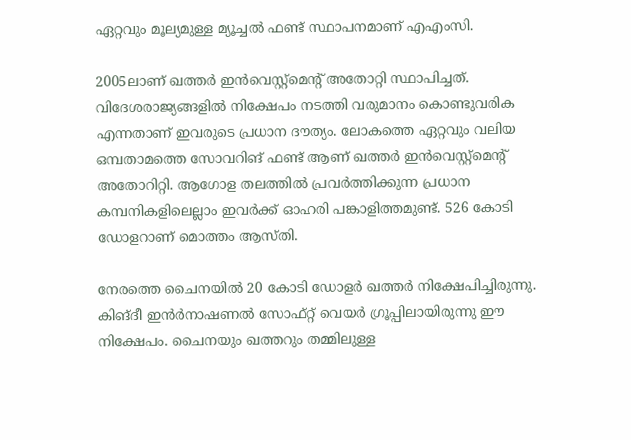ഏറ്റവും മൂല്യമുള്ള മ്യൂച്ചല്‍ ഫണ്ട് സ്ഥാപനമാണ് എഎംസി.

2005ലാണ് ഖത്തര്‍ ഇന്‍വെസ്റ്റ്‌മെന്റ് അതോറ്റി സ്ഥാപിച്ചത്. വിദേശരാജ്യങ്ങളില്‍ നിക്ഷേപം നടത്തി വരുമാനം കൊണ്ടുവരിക എന്നതാണ് ഇവരുടെ പ്രധാന ദൗത്യം. ലോകത്തെ ഏറ്റവും വലിയ ഒമ്പതാമത്തെ സോവറിങ് ഫണ്ട് ആണ് ഖത്തര്‍ ഇന്‍വെസ്റ്റ്‌മെന്റ് അതോറിറ്റി. ആഗോള തലത്തില്‍ പ്രവര്‍ത്തിക്കുന്ന പ്രധാന കമ്പനികളിലെല്ലാം ഇവര്‍ക്ക് ഓഹരി പങ്കാളിത്തമുണ്ട്. 526 കോടി ഡോളറാണ് മൊത്തം ആസ്തി.

നേരത്തെ ചൈനയില്‍ 20 കോടി ഡോളര്‍ ഖത്തര്‍ നിക്ഷേപിച്ചിരുന്നു. കിങ്ദീ ഇന്‍ര്‍നാഷണല്‍ സോഫ്റ്റ് വെയര്‍ ഗ്രൂപ്പിലായിരുന്നു ഈ നിക്ഷേപം. ചൈനയും ഖത്തറും തമ്മിലുള്ള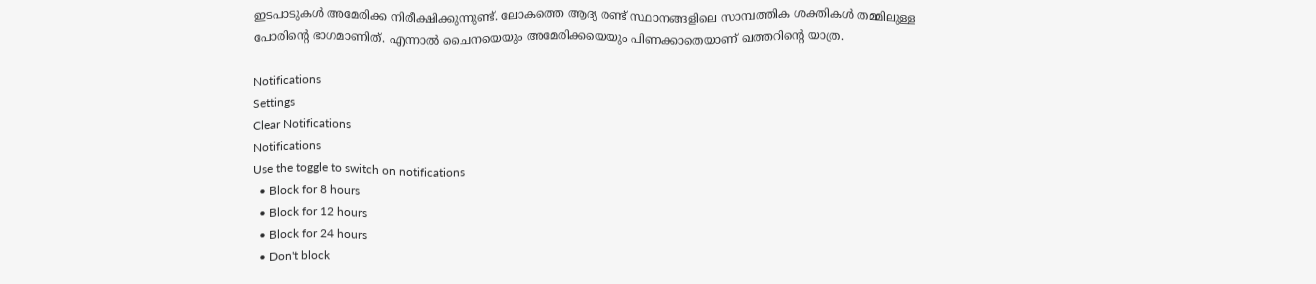ഇടപാടുകള്‍ അമേരിക്ക നിരീക്ഷിക്കുന്നുണ്ട്. ലോകത്തെ ആദ്യ രണ്ട് സ്ഥാനങ്ങളിലെ സാമ്പത്തിക ശക്തികള്‍ തമ്മിലുള്ള പോരിന്റെ ഭാഗമാണിത്. എന്നാല്‍ ചൈനയെയും അമേരിക്കയെയും പിണക്കാതെയാണ് ഖത്തറിന്റെ യാത്ര.

Notifications
Settings
Clear Notifications
Notifications
Use the toggle to switch on notifications
  • Block for 8 hours
  • Block for 12 hours
  • Block for 24 hours
  • Don't block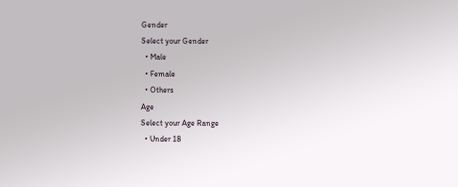Gender
Select your Gender
  • Male
  • Female
  • Others
Age
Select your Age Range
  • Under 18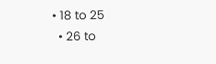• 18 to 25
  • 26 to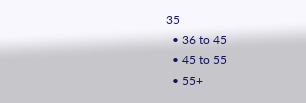35
  • 36 to 45
  • 45 to 55
  • 55+